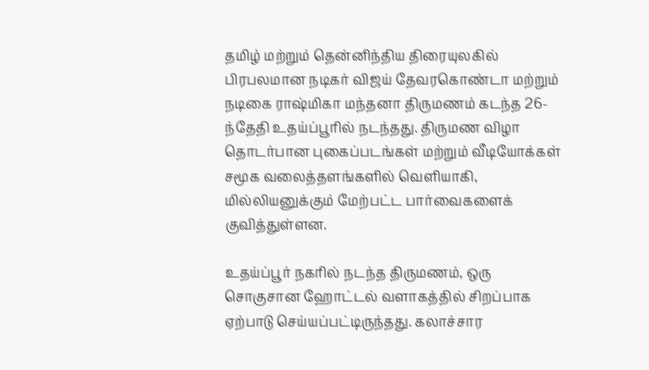தமிழ் மற்றும் தென்னிந்திய திரையுலகில் பிரபலமான நடிகர் விஜய் தேவரகொண்டா மற்றும் நடிகை ராஷ்மிகா மந்தனா திருமணம் கடந்த 26-ந்தேதி உதய்ப்பூரில் நடந்தது. திருமண விழா தொடர்பான புகைப்படங்கள் மற்றும் வீடியோக்கள் சமூக வலைத்தளங்களில் வெளியாகி, மில்லியனுக்கும் மேற்பட்ட பார்வைகளைக் குவித்துள்ளன.

உதய்ப்பூர் நகரில் நடந்த திருமணம், ஒரு சொகுசான ஹோட்டல் வளாகத்தில் சிறப்பாக ஏற்பாடு செய்யப்பட்டிருந்தது. கலாச்சார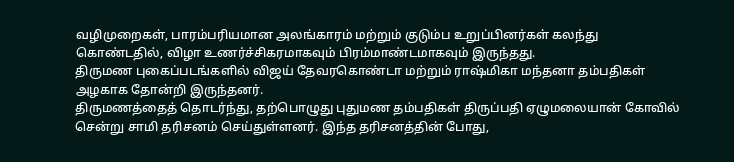வழிமுறைகள், பாரம்பரியமான அலங்காரம் மற்றும் குடும்ப உறுப்பினர்கள் கலந்து கொண்டதில், விழா உணர்ச்சிகரமாகவும் பிரம்மாண்டமாகவும் இருந்தது.
திருமண புகைப்படங்களில் விஜய் தேவரகொண்டா மற்றும் ராஷ்மிகா மந்தனா தம்பதிகள் அழகாக தோன்றி இருந்தனர்.
திருமணத்தைத் தொடர்ந்து, தற்பொழுது புதுமண தம்பதிகள் திருப்பதி ஏழுமலையான் கோவில் சென்று சாமி தரிசனம் செய்துள்ளனர். இந்த தரிசனத்தின் போது,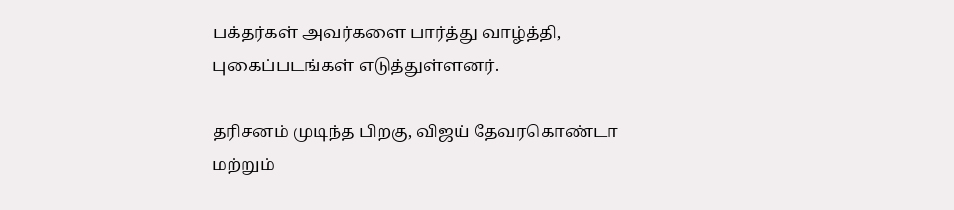பக்தர்கள் அவர்களை பார்த்து வாழ்த்தி, புகைப்படங்கள் எடுத்துள்ளனர்.

தரிசனம் முடிந்த பிறகு, விஜய் தேவரகொண்டா மற்றும்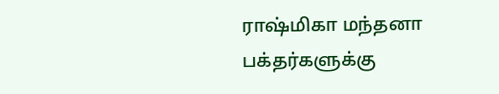ராஷ்மிகா மந்தனா பக்தர்களுக்கு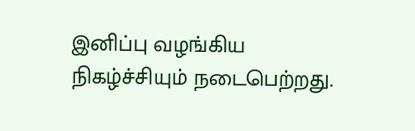இனிப்பு வழங்கிய நிகழ்ச்சியும் நடைபெற்றது.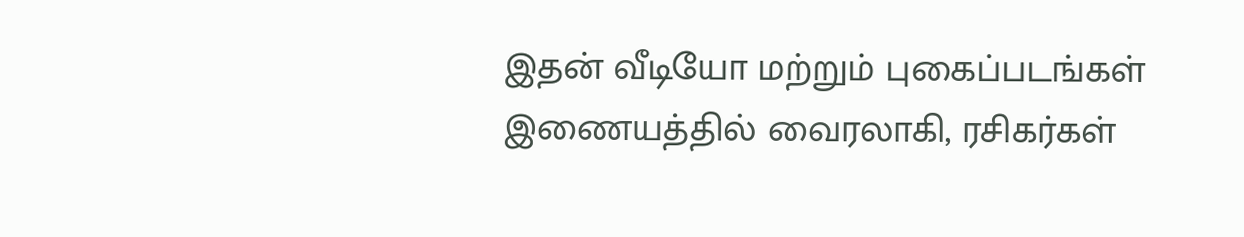இதன் வீடியோ மற்றும் புகைப்படங்கள் இணையத்தில் வைரலாகி, ரசிகர்கள்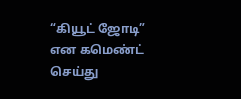“கியூட் ஜோடி” என கமெண்ட் செய்து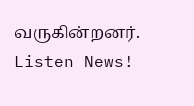வருகின்றனர்.
Listen News!